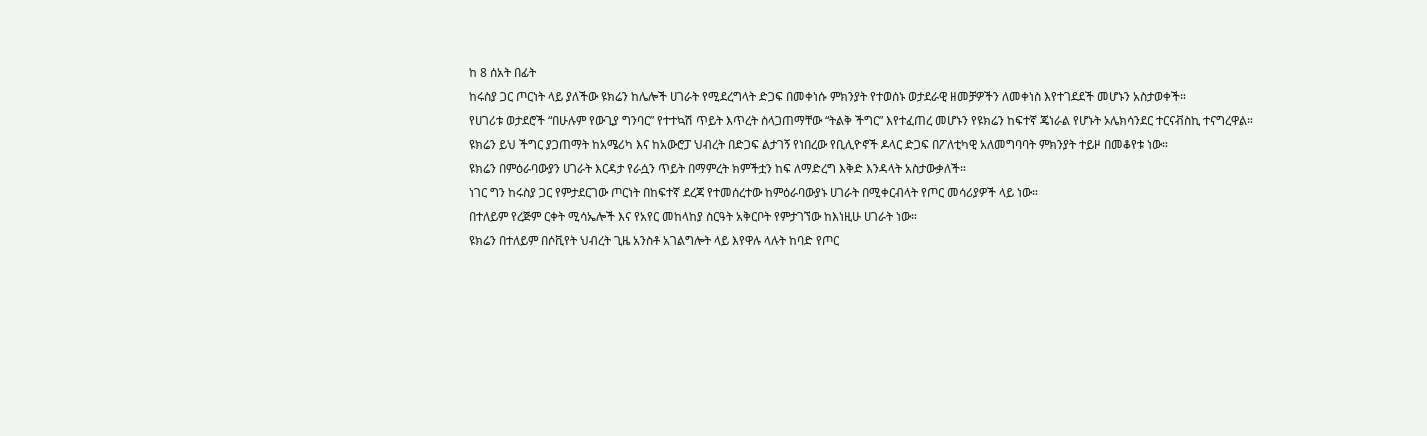ከ 8 ሰአት በፊት
ከሩስያ ጋር ጦርነት ላይ ያለችው ዩክሬን ከሌሎች ሀገራት የሚደረግላት ድጋፍ በመቀነሱ ምክንያት የተወሰኑ ወታደራዊ ዘመቻዎችን ለመቀነስ እየተገደደች መሆኑን አስታወቀች።
የሀገሪቱ ወታደሮች “በሁሉም የውጊያ ግንባር” የተተኳሽ ጥይት እጥረት ስላጋጠማቸው “ትልቅ ችግር” እየተፈጠረ መሆኑን የዩክሬን ከፍተኛ ጄነራል የሆኑት ኦሌክሳንደር ተርናቭስኪ ተናግረዋል።
ዩክሬን ይህ ችግር ያጋጠማት ከአሜሪካ እና ከአውሮፓ ህብረት በድጋፍ ልታገኝ የነበረው የቢሊዮኖች ዶላር ድጋፍ በፖለቲካዊ አለመግባባት ምክንያት ተይዞ በመቆየቱ ነው።
ዩክሬን በምዕራባውያን ሀገራት እርዳታ የራሷን ጥይት በማምረት ክምችቷን ከፍ ለማድረግ እቅድ እንዳላት አስታውቃለች።
ነገር ግን ከሩስያ ጋር የምታደርገው ጦርነት በከፍተኛ ደረጃ የተመሰረተው ከምዕራባውያኑ ሀገራት በሚቀርብላት የጦር መሳሪያዎች ላይ ነው።
በተለይም የረጅም ርቀት ሚሳኤሎች እና የአየር መከላከያ ስርዓት አቅርቦት የምታገኘው ከእነዚሁ ሀገራት ነው።
ዩክሬን በተለይም በሶቪየት ህብረት ጊዜ አንስቶ አገልግሎት ላይ እየዋሉ ላሉት ከባድ የጦር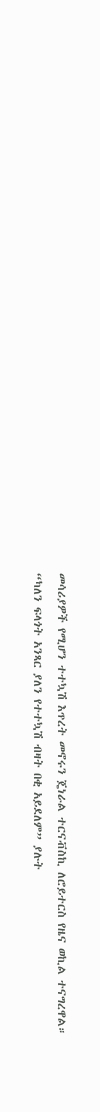መሳሪያዎች የሚሆን ተተኳሽ እጥረት መኖሩን ጄነራል ተርናቭስኪ ለሮይተርስ የዜና ወኪል ተናግረዋል።
“ካለን ፍላጎት አንጻር ያለን የተተኳሽ ብዛት በቂ አይደለም” ያሉት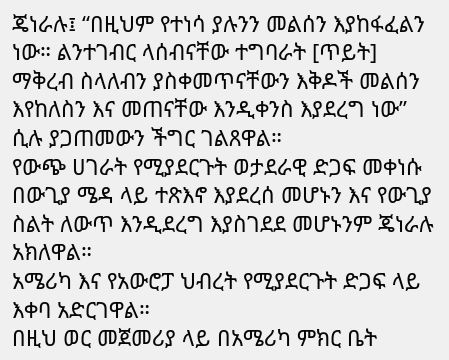ጄነራሉ፤ “በዚህም የተነሳ ያሉንን መልሰን እያከፋፈልን ነው። ልንተገብር ላሰብናቸው ተግባራት [ጥይት] ማቅረብ ስላለብን ያስቀመጥናቸውን እቅዶች መልሰን እየከለስን እና መጠናቸው እንዲቀንስ እያደረግ ነው” ሲሉ ያጋጠመውን ችግር ገልጸዋል።
የውጭ ሀገራት የሚያደርጉት ወታደራዊ ድጋፍ መቀነሱ በውጊያ ሜዳ ላይ ተጽእኖ እያደረሰ መሆኑን እና የውጊያ ስልት ለውጥ እንዲደረግ እያስገደደ መሆኑንም ጄነራሉ አክለዋል።
አሜሪካ እና የአውሮፓ ህብረት የሚያደርጉት ድጋፍ ላይ እቀባ አድርገዋል።
በዚህ ወር መጀመሪያ ላይ በአሜሪካ ምክር ቤት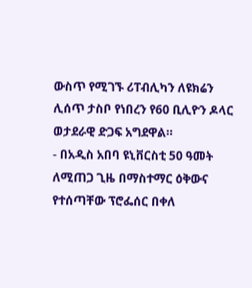ውስጥ የሚገኙ ሪፐብሊካን ለዩክሬን ሊሰጥ ታስቦ የነበረን የ60 ቢሊዮን ዶላር ወታደራዊ ድጋፍ አግደዋል።
- በአዲስ አበባ ዩኒቨርስቲ 50 ዓመት ለሚጠጋ ጊዜ በማስተማር ዕቅውና የተሰጣቸው ፕሮፌሰር በቀለ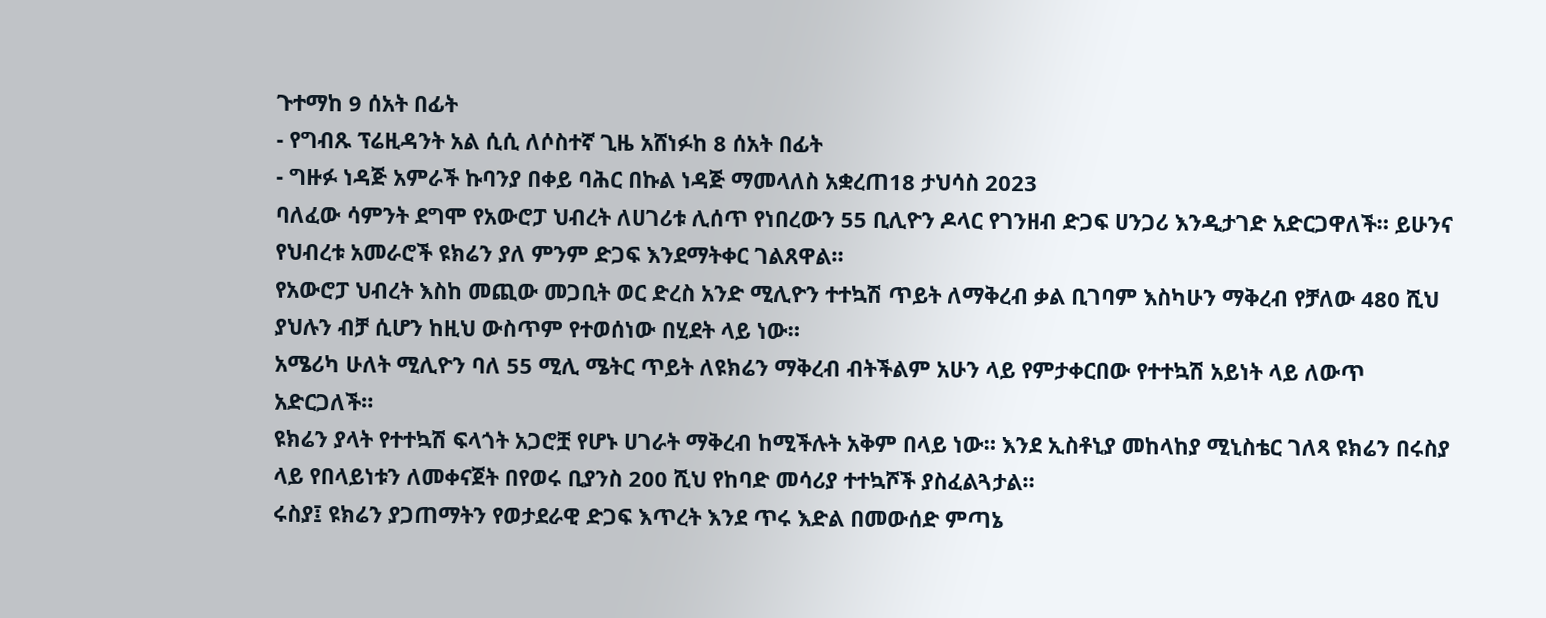ጉተማከ 9 ሰአት በፊት
- የግብጹ ፕሬዚዳንት አል ሲሲ ለሶስተኛ ጊዜ አሸነፉከ 8 ሰአት በፊት
- ግዙፉ ነዳጅ አምራች ኩባንያ በቀይ ባሕር በኩል ነዳጅ ማመላለስ አቋረጠ18 ታህሳስ 2023
ባለፈው ሳምንት ደግሞ የአውሮፓ ህብረት ለሀገሪቱ ሊሰጥ የነበረውን 55 ቢሊዮን ዶላር የገንዘብ ድጋፍ ሀንጋሪ እንዲታገድ አድርጋዋለች። ይሁንና የህብረቱ አመራሮች ዩክሬን ያለ ምንም ድጋፍ እንደማትቀር ገልጸዋል።
የአውሮፓ ህብረት እስከ መጪው መጋቢት ወር ድረስ አንድ ሚሊዮን ተተኳሽ ጥይት ለማቅረብ ቃል ቢገባም እስካሁን ማቅረብ የቻለው 480 ሺህ ያህሉን ብቻ ሲሆን ከዚህ ውስጥም የተወሰነው በሂደት ላይ ነው።
አሜሪካ ሁለት ሚሊዮን ባለ 55 ሚሊ ሜትር ጥይት ለዩክሬን ማቅረብ ብትችልም አሁን ላይ የምታቀርበው የተተኳሽ አይነት ላይ ለውጥ አድርጋለች።
ዩክሬን ያላት የተተኳሽ ፍላጎት አጋሮቿ የሆኑ ሀገራት ማቅረብ ከሚችሉት አቅም በላይ ነው። እንደ ኢስቶኒያ መከላከያ ሚኒስቴር ገለጻ ዩክሬን በሩስያ ላይ የበላይነቱን ለመቀናጀት በየወሩ ቢያንስ 200 ሺህ የከባድ መሳሪያ ተተኳሾች ያስፈልጓታል።
ሩስያ፤ ዩክሬን ያጋጠማትን የወታደራዊ ድጋፍ እጥረት እንደ ጥሩ እድል በመውሰድ ምጣኔ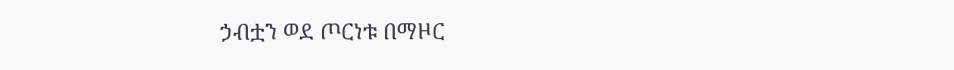ኃብቷን ወደ ጦርነቱ በማዞር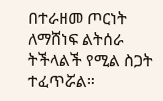በተራዘመ ጦርነት ለማሸነፍ ልትሰራ ትችላልች የሚል ስጋት ተፈጥሯል።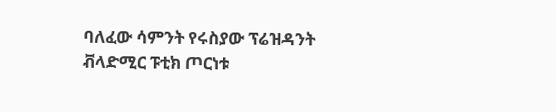ባለፈው ሳምንት የሩስያው ፕሬዝዳንት ቭላድሚር ፑቲክ ጦርነቱ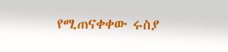የሚጠናቀቀው ሩስያ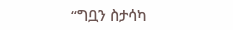“ግቧን ስታሳካ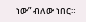ነው” ብለው ነበር።